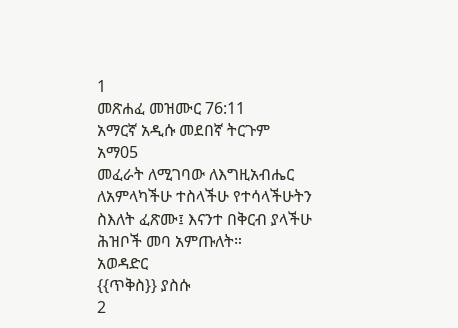1
መጽሐፈ መዝሙር 76:11
አማርኛ አዲሱ መደበኛ ትርጉም
አማ05
መፈራት ለሚገባው ለእግዚአብሔር ለአምላካችሁ ተስላችሁ የተሳላችሁትን ስእለት ፈጽሙ፤ እናንተ በቅርብ ያላችሁ ሕዝቦች መባ አምጡለት።
አወዳድር
{{ጥቅስ}} ያስሱ
2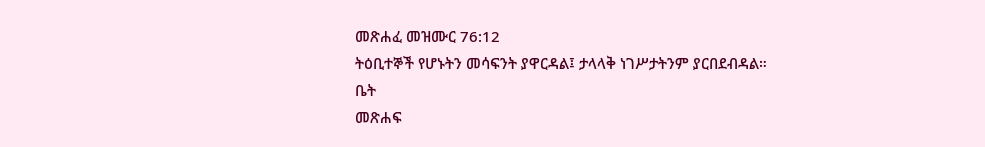መጽሐፈ መዝሙር 76:12
ትዕቢተኞች የሆኑትን መሳፍንት ያዋርዳል፤ ታላላቅ ነገሥታትንም ያርበደብዳል።
ቤት
መጽሐፍ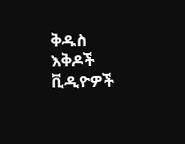ቅዱስ
እቅዶች
ቪዲዮዎች